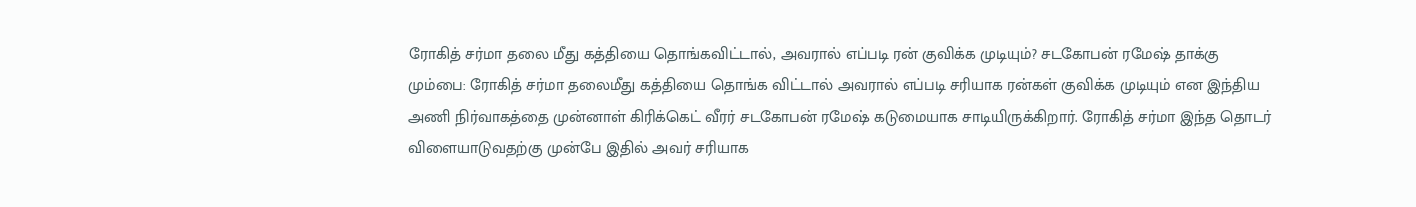ரோகித் சர்மா தலை மீது கத்தியை தொங்கவிட்டால், அவரால் எப்படி ரன் குவிக்க முடியும்? சடகோபன் ரமேஷ் தாக்கு
மும்பை: ரோகித் சர்மா தலைமீது கத்தியை தொங்க விட்டால் அவரால் எப்படி சரியாக ரன்கள் குவிக்க முடியும் என இந்திய அணி நிர்வாகத்தை முன்னாள் கிரிக்கெட் வீரர் சடகோபன் ரமேஷ் கடுமையாக சாடியிருக்கிறார். ரோகித் சர்மா இந்த தொடர் விளையாடுவதற்கு முன்பே இதில் அவர் சரியாக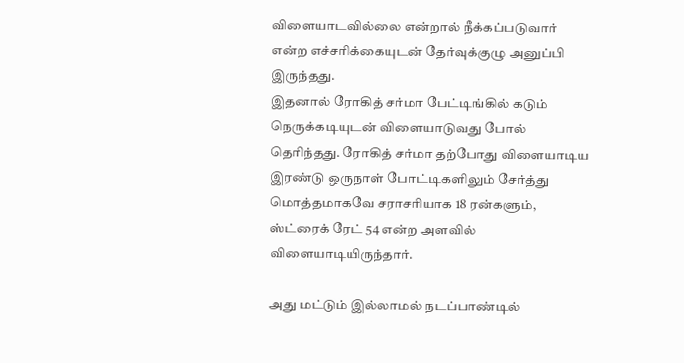விளையாடவில்லை என்றால் நீக்கப்படுவார் என்ற எச்சரிக்கையுடன் தேர்வுக்குழு அனுப்பி இருந்தது.
இதனால் ரோகித் சர்மா பேட்டிங்கில் கடும் நெருக்கடியுடன் விளையாடுவது போல் தெரிந்தது. ரோகித் சர்மா தற்போது விளையாடிய இரண்டு ஒருநாள் போட்டிகளிலும் சேர்த்து மொத்தமாகவே சராசரியாக 18 ரன்களும், ஸ்ட்ரைக் ரேட் 54 என்ற அளவில் விளையாடியிருந்தார்.

அது மட்டும் இல்லாமல் நடப்பாண்டில்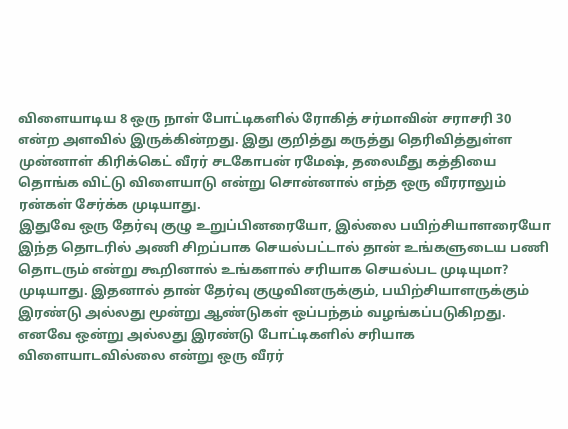விளையாடிய 8 ஒரு நாள் போட்டிகளில் ரோகித் சர்மாவின் சராசரி 30 என்ற அளவில் இருக்கின்றது. இது குறித்து கருத்து தெரிவித்துள்ள முன்னாள் கிரிக்கெட் வீரர் சடகோபன் ரமேஷ், தலைமீது கத்தியை தொங்க விட்டு விளையாடு என்று சொன்னால் எந்த ஒரு வீரராலும் ரன்கள் சேர்க்க முடியாது.
இதுவே ஒரு தேர்வு குழு உறுப்பினரையோ, இல்லை பயிற்சியாளரையோ இந்த தொடரில் அணி சிறப்பாக செயல்பட்டால் தான் உங்களுடைய பணி தொடரும் என்று கூறினால் உங்களால் சரியாக செயல்பட முடியுமா? முடியாது. இதனால் தான் தேர்வு குழுவினருக்கும், பயிற்சியாளருக்கும் இரண்டு அல்லது மூன்று ஆண்டுகள் ஒப்பந்தம் வழங்கப்படுகிறது.
எனவே ஒன்று அல்லது இரண்டு போட்டிகளில் சரியாக விளையாடவில்லை என்று ஒரு வீரர்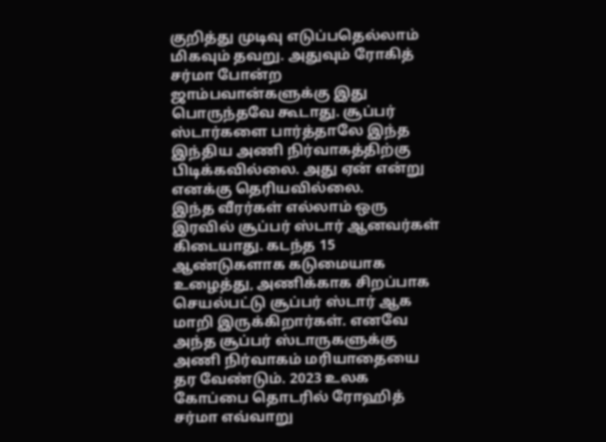குறித்து முடிவு எடுப்பதெல்லாம் மிகவும் தவறு. அதுவும் ரோகித் சர்மா போன்ற ஜாம்பவான்களுக்கு இது பொருந்தவே கூடாது. சூப்பர் ஸ்டார்களை பார்த்தாலே இந்த இந்திய அணி நிர்வாகத்திற்கு பிடிக்கவில்லை. அது ஏன் என்று எனக்கு தெரியவில்லை.
இந்த வீரர்கள் எல்லாம் ஒரு இரவில் சூப்பர் ஸ்டார் ஆனவர்கள் கிடையாது. கடந்த 15 ஆண்டுகளாக கடுமையாக உழைத்து, அணிக்காக சிறப்பாக செயல்பட்டு சூப்பர் ஸ்டார் ஆக மாறி இருக்கிறார்கள். எனவே அந்த சூப்பர் ஸ்டாருகளுக்கு அணி நிர்வாகம் மரியாதையை தர வேண்டும். 2023 உலக கோப்பை தொடரில் ரோஹித் சர்மா எவ்வாறு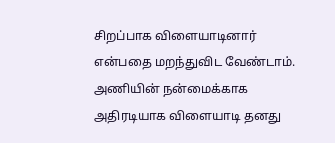சிறப்பாக விளையாடினார் என்பதை மறந்துவிட வேண்டாம்.
அணியின் நன்மைக்காக அதிரடியாக விளையாடி தனது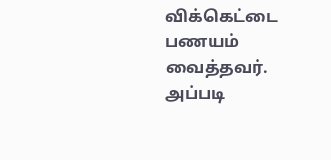விக்கெட்டை பணயம் வைத்தவர். அப்படி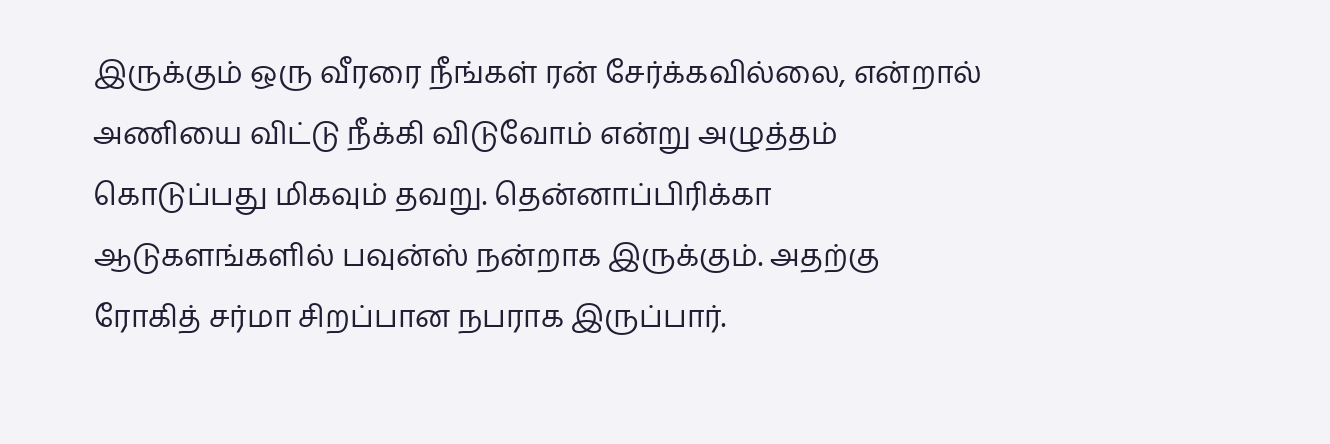இருக்கும் ஒரு வீரரை நீங்கள் ரன் சேர்க்கவில்லை, என்றால் அணியை விட்டு நீக்கி விடுவோம் என்று அழுத்தம் கொடுப்பது மிகவும் தவறு. தென்னாப்பிரிக்கா ஆடுகளங்களில் பவுன்ஸ் நன்றாக இருக்கும். அதற்கு ரோகித் சர்மா சிறப்பான நபராக இருப்பார்.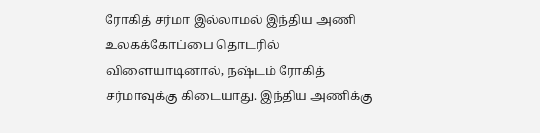ரோகித் சர்மா இல்லாமல் இந்திய அணி உலகக்கோப்பை தொடரில் விளையாடினால், நஷ்டம் ரோகித் சர்மாவுக்கு கிடையாது. இந்திய அணிக்கு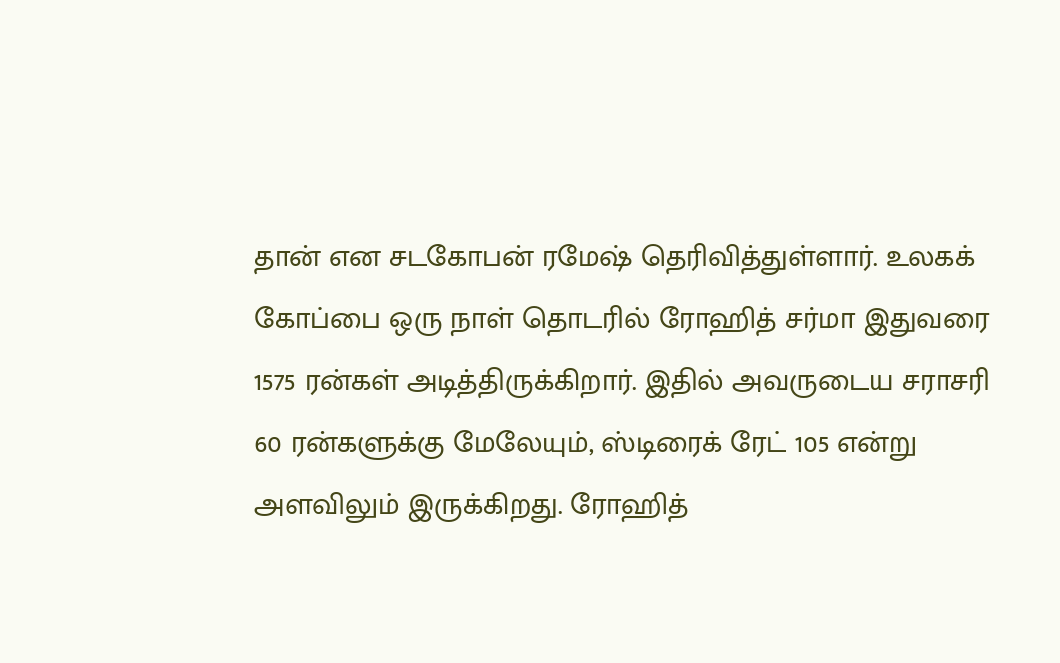தான் என சடகோபன் ரமேஷ் தெரிவித்துள்ளார். உலகக் கோப்பை ஒரு நாள் தொடரில் ரோஹித் சர்மா இதுவரை 1575 ரன்கள் அடித்திருக்கிறார். இதில் அவருடைய சராசரி 60 ரன்களுக்கு மேலேயும், ஸ்டிரைக் ரேட் 105 என்று அளவிலும் இருக்கிறது. ரோஹித்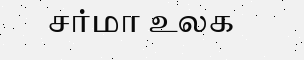சர்மா உலக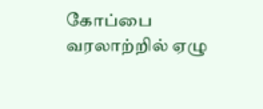கோப்பை வரலாற்றில் ஏழு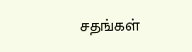சதங்கள்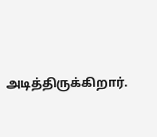அடித்திருக்கிறார்.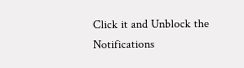Click it and Unblock the Notifications